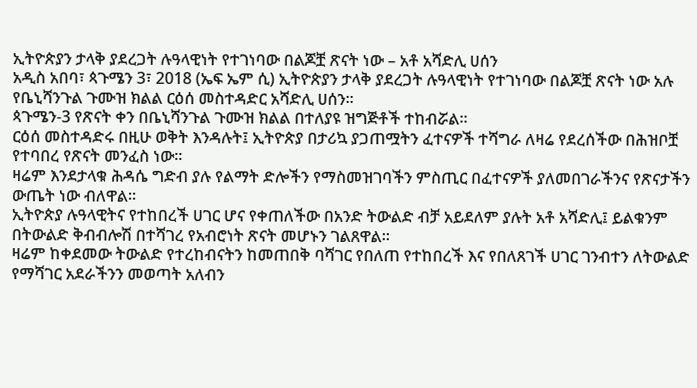ኢትዮጵያን ታላቅ ያደረጋት ሉዓላዊነት የተገነባው በልጆቿ ጽናት ነው – አቶ አሻድሊ ሀሰን
አዲስ አበባ፣ ጳጉሜን 3፣ 2018 (ኤፍ ኤም ሲ) ኢትዮጵያን ታላቅ ያደረጋት ሉዓላዊነት የተገነባው በልጆቿ ጽናት ነው አሉ የቤኒሻንጉል ጉሙዝ ክልል ርዕሰ መስተዳድር አሻድሊ ሀሰን፡፡
ጳጉሜን-3 የጽናት ቀን በቤኒሻንጉል ጉሙዝ ክልል በተለያዩ ዝግጅቶች ተከብሯል፡፡
ርዕሰ መስተዳድሩ በዚሁ ወቅት እንዳሉት፤ ኢትዮጵያ በታሪኳ ያጋጠሟትን ፈተናዎች ተሻግራ ለዛሬ የደረሰችው በሕዝቦቿ የተባበረ የጽናት መንፈስ ነው፡፡
ዛሬም እንደታላቁ ሕዳሴ ግድብ ያሉ የልማት ድሎችን የማስመዝገባችን ምስጢር በፈተናዎች ያለመበገራችንና የጽናታችን ውጤት ነው ብለዋል።
ኢትዮጵያ ሉዓላዊትና የተከበረች ሀገር ሆና የቀጠለችው በአንድ ትውልድ ብቻ አይደለም ያሉት አቶ አሻድሊ፤ ይልቁንም በትውልድ ቅብብሎሽ በተሻገረ የአብሮነት ጽናት መሆኑን ገልጸዋል።
ዛሬም ከቀደመው ትውልድ የተረከብናትን ከመጠበቅ ባሻገር የበለጠ የተከበረች እና የበለጸገች ሀገር ገንብተን ለትውልድ የማሻገር አደራችንን መወጣት አለብን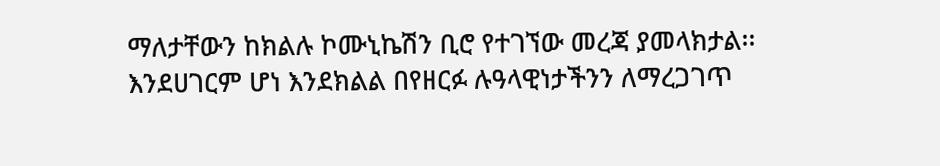ማለታቸውን ከክልሉ ኮሙኒኬሽን ቢሮ የተገኘው መረጃ ያመላክታል፡፡
እንደሀገርም ሆነ እንደክልል በየዘርፉ ሉዓላዊነታችንን ለማረጋገጥ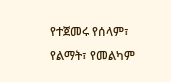የተጀመሩ የሰላም፣ የልማት፣ የመልካም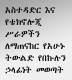አስተዳድር እና የቴክኖሎጂ ሥራዎችን ለማጠናከር የአሁኑ ትውልድ የበኩሉን ኃላፊነት መወጣት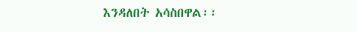እንዳለበት አሳስበዋል፡፡